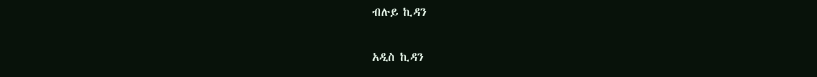ብሉይ ኪዳን

አዲስ ኪዳን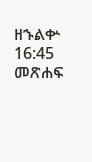ዘኁልቍ 16:45 መጽሐፍ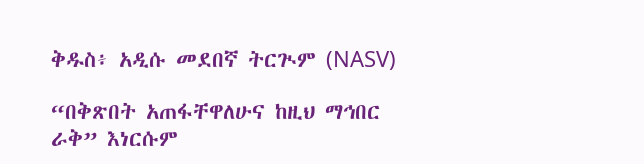ቅዱስ፥ አዲሱ መደበኛ ትርጒም (NASV)

“በቅጽበት አጠፋቸዋለሁና ከዚህ ማኅበር ራቅ” እነርሱም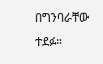በግንባራቸው ተደፉ።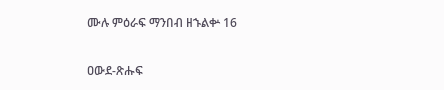ሙሉ ምዕራፍ ማንበብ ዘኁልቍ 16

ዐውደ-ጽሑፍ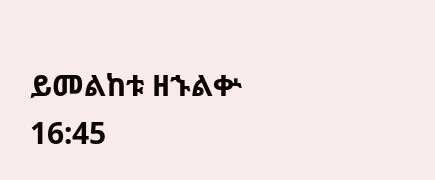ይመልከቱ ዘኁልቍ 16:45